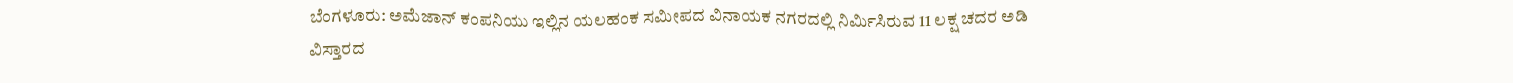ಬೆಂಗಳೂರು: ಅಮೆಜಾನ್ ಕಂಪನಿಯು ಇಲ್ಲಿನ ಯಲಹಂಕ ಸಮೀಪದ ವಿನಾಯಕ ನಗರದಲ್ಲಿ ನಿರ್ಮಿಸಿರುವ 11 ಲಕ್ಷ ಚದರ ಅಡಿ ವಿಸ್ತಾರದ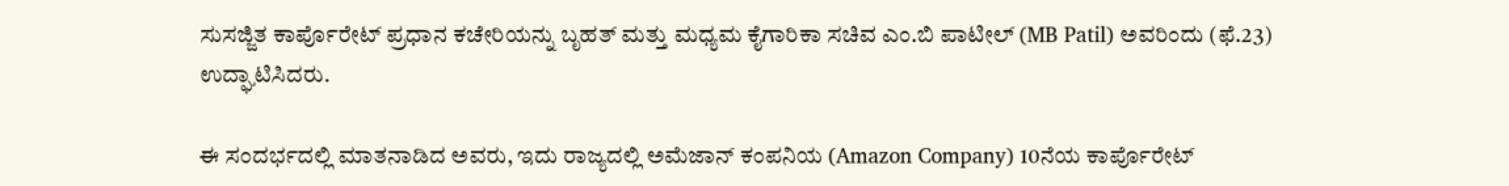ಸುಸಜ್ಜಿತ ಕಾರ್ಪೊರೇಟ್ ಪ್ರಧಾನ ಕಚೇರಿಯನ್ನು ಬೃಹತ್ ಮತ್ತು ಮಧ್ಯಮ ಕೈಗಾರಿಕಾ ಸಚಿವ ಎಂ.ಬಿ ಪಾಟೀಲ್ (MB Patil) ಅವರಿಂದು (ಫೆ.23) ಉದ್ಘಾಟಿಸಿದರು.

ಈ ಸಂದರ್ಭದಲ್ಲಿ ಮಾತನಾಡಿದ ಅವರು, ಇದು ರಾಜ್ಯದಲ್ಲಿ ಅಮೆಜಾನ್ ಕಂಪನಿಯ (Amazon Company) 10ನೆಯ ಕಾರ್ಪೊರೇಟ್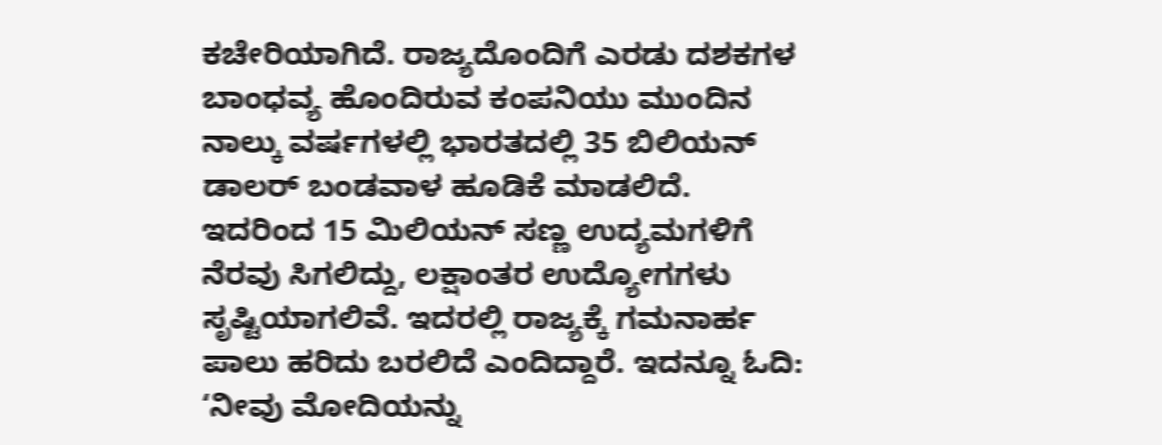ಕಚೇರಿಯಾಗಿದೆ. ರಾಜ್ಯದೊಂದಿಗೆ ಎರಡು ದಶಕಗಳ ಬಾಂಧವ್ಯ ಹೊಂದಿರುವ ಕಂಪನಿಯು ಮುಂದಿನ ನಾಲ್ಕು ವರ್ಷಗಳಲ್ಲಿ ಭಾರತದಲ್ಲಿ 35 ಬಿಲಿಯನ್ ಡಾಲರ್ ಬಂಡವಾಳ ಹೂಡಿಕೆ ಮಾಡಲಿದೆ. ಇದರಿಂದ 15 ಮಿಲಿಯನ್ ಸಣ್ಣ ಉದ್ಯಮಗಳಿಗೆ ನೆರವು ಸಿಗಲಿದ್ದು, ಲಕ್ಷಾಂತರ ಉದ್ಯೋಗಗಳು ಸೃಷ್ಟಿಯಾಗಲಿವೆ. ಇದರಲ್ಲಿ ರಾಜ್ಯಕ್ಕೆ ಗಮನಾರ್ಹ ಪಾಲು ಹರಿದು ಬರಲಿದೆ ಎಂದಿದ್ದಾರೆ. ಇದನ್ನೂ ಓದಿ: ‘ನೀವು ಮೋದಿಯನ್ನು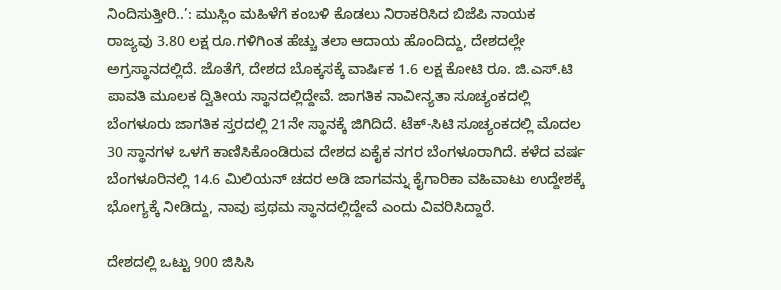ನಿಂದಿಸುತ್ತೀರಿ..’: ಮುಸ್ಲಿಂ ಮಹಿಳೆಗೆ ಕಂಬಳಿ ಕೊಡಲು ನಿರಾಕರಿಸಿದ ಬಿಜೆಪಿ ನಾಯಕ
ರಾಜ್ಯವು 3.80 ಲಕ್ಷ ರೂ.ಗಳಿಗಿಂತ ಹೆಚ್ಚು ತಲಾ ಆದಾಯ ಹೊಂದಿದ್ದು, ದೇಶದಲ್ಲೇ ಅಗ್ರಸ್ಥಾನದಲ್ಲಿದೆ. ಜೊತೆಗೆ, ದೇಶದ ಬೊಕ್ಕಸಕ್ಕೆ ವಾರ್ಷಿಕ 1.6 ಲಕ್ಷ ಕೋಟಿ ರೂ. ಜಿ.ಎಸ್.ಟಿ ಪಾವತಿ ಮೂಲಕ ದ್ವಿತೀಯ ಸ್ಥಾನದಲ್ಲಿದ್ದೇವೆ. ಜಾಗತಿಕ ನಾವೀನ್ಯತಾ ಸೂಚ್ಯಂಕದಲ್ಲಿ ಬೆಂಗಳೂರು ಜಾಗತಿಕ ಸ್ತರದಲ್ಲಿ 21ನೇ ಸ್ಥಾನಕ್ಕೆ ಜಿಗಿದಿದೆ. ಟೆಕ್-ಸಿಟಿ ಸೂಚ್ಯಂಕದಲ್ಲಿ ಮೊದಲ 30 ಸ್ಥಾನಗಳ ಒಳಗೆ ಕಾಣಿಸಿಕೊಂಡಿರುವ ದೇಶದ ಏಕೈಕ ನಗರ ಬೆಂಗಳೂರಾಗಿದೆ. ಕಳೆದ ವರ್ಷ ಬೆಂಗಳೂರಿನಲ್ಲಿ 14.6 ಮಿಲಿಯನ್ ಚದರ ಅಡಿ ಜಾಗವನ್ನು ಕೈಗಾರಿಕಾ ವಹಿವಾಟು ಉದ್ದೇಶಕ್ಕೆ ಭೋಗ್ಯಕ್ಕೆ ನೀಡಿದ್ದು, ನಾವು ಪ್ರಥಮ ಸ್ಥಾನದಲ್ಲಿದ್ದೇವೆ ಎಂದು ವಿವರಿಸಿದ್ದಾರೆ.

ದೇಶದಲ್ಲಿ ಒಟ್ಟು 900 ಜಿಸಿಸಿ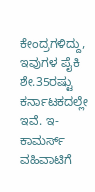ಕೇಂದ್ರಗಳಿದ್ದು, ಇವುಗಳ ಪೈಕಿ ಶೇ.35ರಷ್ಟು ಕರ್ನಾಟಕದಲ್ಲೇ ಇವೆ. ಇ-ಕಾಮರ್ಸ್ ವಹಿವಾಟಿಗೆ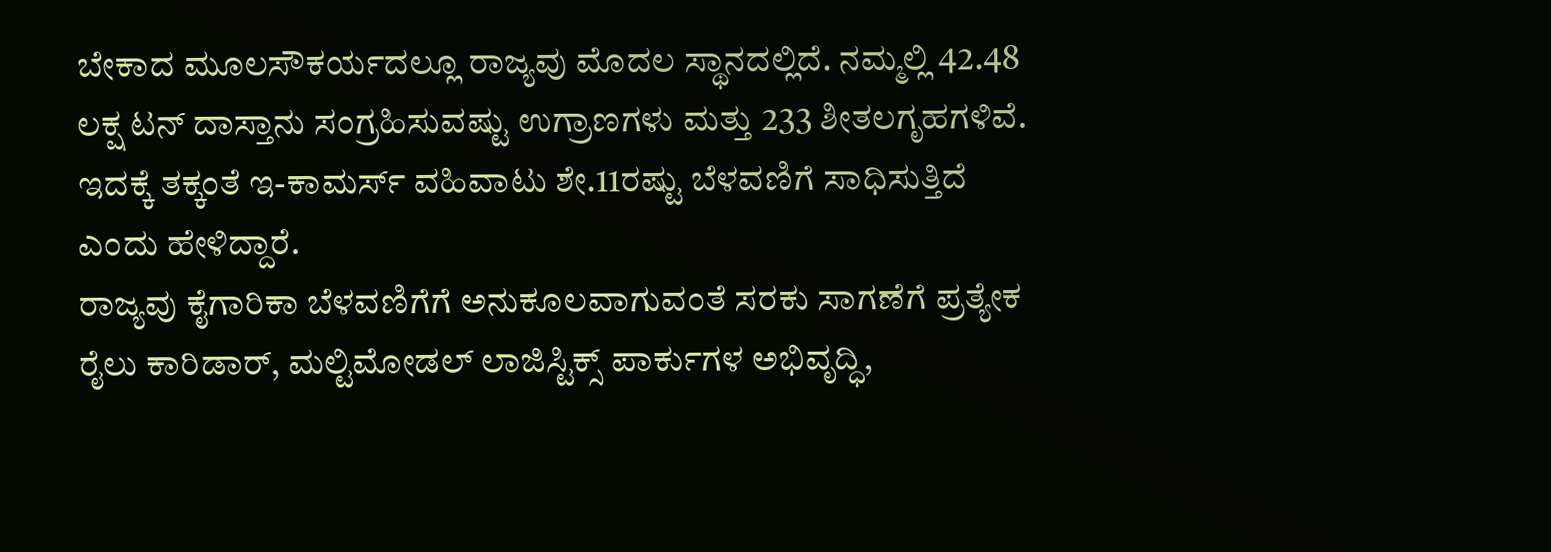ಬೇಕಾದ ಮೂಲಸೌಕರ್ಯದಲ್ಲೂ ರಾಜ್ಯವು ಮೊದಲ ಸ್ಥಾನದಲ್ಲಿದೆ. ನಮ್ಮಲ್ಲಿ 42.48 ಲಕ್ಷ ಟನ್ ದಾಸ್ತಾನು ಸಂಗ್ರಹಿಸುವಷ್ಟು ಉಗ್ರಾಣಗಳು ಮತ್ತು 233 ಶೀತಲಗೃಹಗಳಿವೆ. ಇದಕ್ಕೆ ತಕ್ಕಂತೆ ಇ-ಕಾಮರ್ಸ್ ವಹಿವಾಟು ಶೇ.11ರಷ್ಟು ಬೆಳವಣಿಗೆ ಸಾಧಿಸುತ್ತಿದೆ ಎಂದು ಹೇಳಿದ್ದಾರೆ.
ರಾಜ್ಯವು ಕೈಗಾರಿಕಾ ಬೆಳವಣಿಗೆಗೆ ಅನುಕೂಲವಾಗುವಂತೆ ಸರಕು ಸಾಗಣೆಗೆ ಪ್ರತ್ಯೇಕ ರೈಲು ಕಾರಿಡಾರ್, ಮಲ್ಟಿಮೋಡಲ್ ಲಾಜಿಸ್ಟಿಕ್ಸ್ ಪಾರ್ಕುಗಳ ಅಭಿವೃದ್ಧಿ,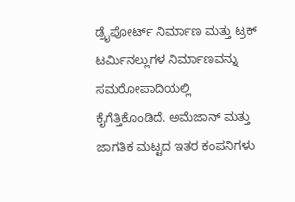ಡ್ರೈಪೋರ್ಟ್ ನಿರ್ಮಾಣ ಮತ್ತು ಟ್ರಕ್ ಟರ್ಮಿನಲ್ಲುಗಳ ನಿರ್ಮಾಣವನ್ನು ಸಮರೋಪಾದಿಯಲ್ಲಿ ಕೈಗೆತ್ತಿಕೊಂಡಿದೆ. ಅಮೆಜಾನ್ ಮತ್ತು ಜಾಗತಿಕ ಮಟ್ಟದ ಇತರ ಕಂಪನಿಗಳು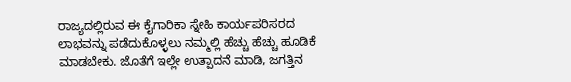ರಾಜ್ಯದಲ್ಲಿರುವ ಈ ಕೈಗಾರಿಕಾ ಸ್ನೇಹಿ ಕಾರ್ಯಪರಿಸರದ ಲಾಭವನ್ನು ಪಡೆದುಕೊಳ್ಳಲು ನಮ್ಮಲ್ಲಿ ಹೆಚ್ಚು ಹೆಚ್ಚು ಹೂಡಿಕೆ ಮಾಡಬೇಕು. ಜೊತೆಗೆ ಇಲ್ಲೇ ಉತ್ಪಾದನೆ ಮಾಡಿ, ಜಗತ್ತಿನ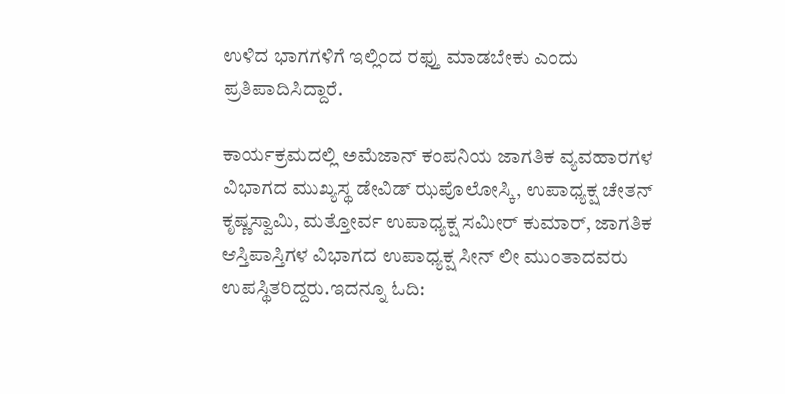ಉಳಿದ ಭಾಗಗಳಿಗೆ ಇಲ್ಲಿಂದ ರಫ್ತು ಮಾಡಬೇಕು ಎಂದು ಪ್ರತಿಪಾದಿಸಿದ್ದಾರೆ.

ಕಾರ್ಯಕ್ರಮದಲ್ಲಿ ಅಮೆಜಾನ್ ಕಂಪನಿಯ ಜಾಗತಿಕ ವ್ಯವಹಾರಗಳ ವಿಭಾಗದ ಮುಖ್ಯಸ್ಥ ಡೇವಿಡ್ ಝಪೊಲೋಸ್ಕಿ, ಉಪಾಧ್ಯಕ್ಷ ಚೇತನ್ ಕೃಷ್ಣಸ್ವಾಮಿ, ಮತ್ತೋರ್ವ ಉಪಾಧ್ಯಕ್ಷ ಸಮೀರ್ ಕುಮಾರ್, ಜಾಗತಿಕ ಆಸ್ತಿಪಾಸ್ತಿಗಳ ವಿಭಾಗದ ಉಪಾಧ್ಯಕ್ಷ ಸೀನ್ ಲೀ ಮುಂತಾದವರು ಉಪಸ್ಥಿತರಿದ್ದರು.ಇದನ್ನೂ ಓದಿ: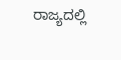ರಾಜ್ಯದಲ್ಲಿ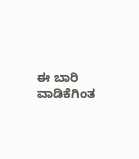ಈ ಬಾರಿ ವಾಡಿಕೆಗಿಂತ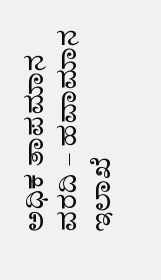ಅಧಿಕ ತಾಪಮಾನ ವರದಿ – ಹವಾಮಾನ ಇಲಾಖೆ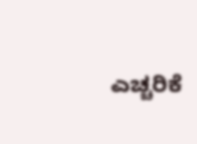ಎಚ್ಚರಿಕೆ